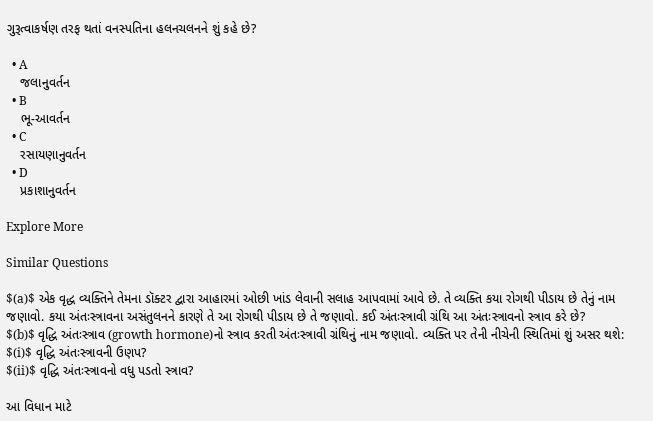ગુરૂત્વાકર્ષણ તરફ થતાં વનસ્પતિના હલનચલનને શું કહે છે?

  • A
    જલાનુવર્તન
  • B
    ભૂ-આવર્તન
  • C
    રસાયણાનુવર્તન
  • D
    પ્રકાશાનુવર્તન

Explore More

Similar Questions

$(a)$ એક વૃદ્ધ વ્યક્તિને તેમના ડૉક્ટર દ્વારા આહારમાં ઓછી ખાંડ લેવાની સલાહ આપવામાં આવે છે. તે વ્યક્તિ કયા રોગથી પીડાય છે તેનું નામ જણાવો. કયા અંતઃસ્ત્રાવના અસંતુલનને કારણે તે આ રોગથી પીડાય છે તે જણાવો. કઈ અંતઃસ્ત્રાવી ગ્રંથિ આ અંતઃસ્ત્રાવનો સ્ત્રાવ કરે છે?
$(b)$ વૃદ્ધિ અંતઃસ્ત્રાવ (growth hormone)નો સ્ત્રાવ કરતી અંતઃસ્ત્રાવી ગ્રંથિનું નામ જણાવો. વ્યક્તિ પર તેની નીચેની સ્થિતિમાં શું અસર થશે:
$(i)$ વૃદ્ધિ અંતઃસ્ત્રાવની ઉણપ?
$(ii)$ વૃદ્ધિ અંતઃસ્ત્રાવનો વધુ પડતો સ્ત્રાવ?

આ વિધાન માટે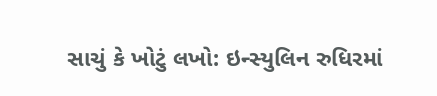સાચું કે ખોટું લખો: ઇન્સ્યુલિન રુધિરમાં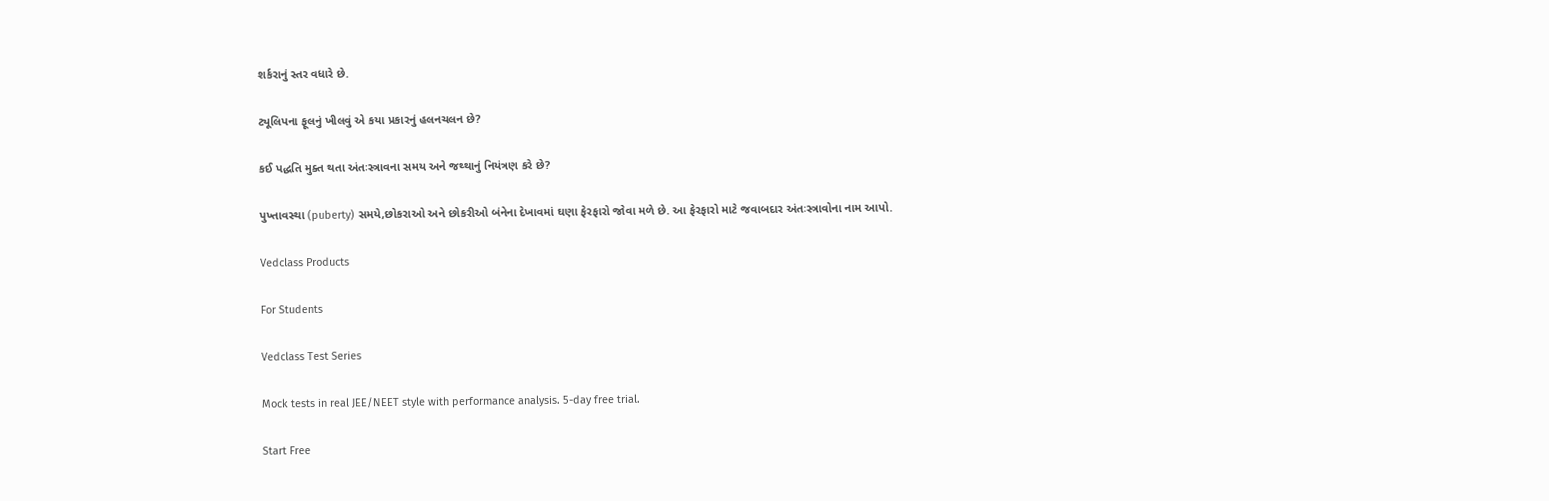શર્કરાનું સ્તર વધારે છે.

ટ્યૂલિપના ફૂલનું ખીલવું એ કયા પ્રકારનું હલનચલન છે?

કઈ પદ્ધતિ મુક્ત થતા અંતઃસ્ત્રાવના સમય અને જથ્થાનું નિયંત્રણ કરે છે?

પુખ્તાવસ્થા (puberty) સમયે,છોકરાઓ અને છોકરીઓ બંનેના દેખાવમાં ઘણા ફેરફારો જોવા મળે છે. આ ફેરફારો માટે જવાબદાર અંતઃસ્ત્રાવોના નામ આપો.

Vedclass Products

For Students

Vedclass Test Series

Mock tests in real JEE/NEET style with performance analysis. 5-day free trial.

Start Free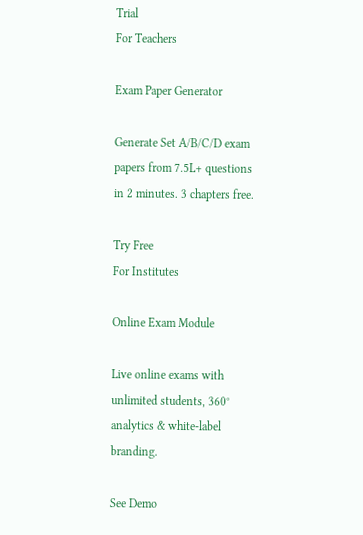Trial
For Teachers

Exam Paper Generator

Generate Set A/B/C/D exam papers from 7.5L+ questions in 2 minutes. 3 chapters free.

Try Free
For Institutes

Online Exam Module

Live online exams with unlimited students, 360° analytics & white-label branding.

See Demo